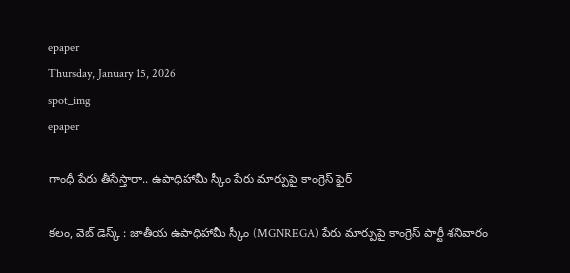epaper
Thursday, January 15, 2026
spot_img
epaper

గాంధీ పేరు తీసేస్తారా.. ఉపాధిహామీ స్కీం పేరు మార్పుపై కాంగ్రెస్ ఫైర్

కలం, వెబ్ డెస్క్ : జాతీయ ఉపాధిహామీ స్కీం (MGNREGA) పేరు మార్పుపై కాంగ్రెస్ పార్టీ శనివారం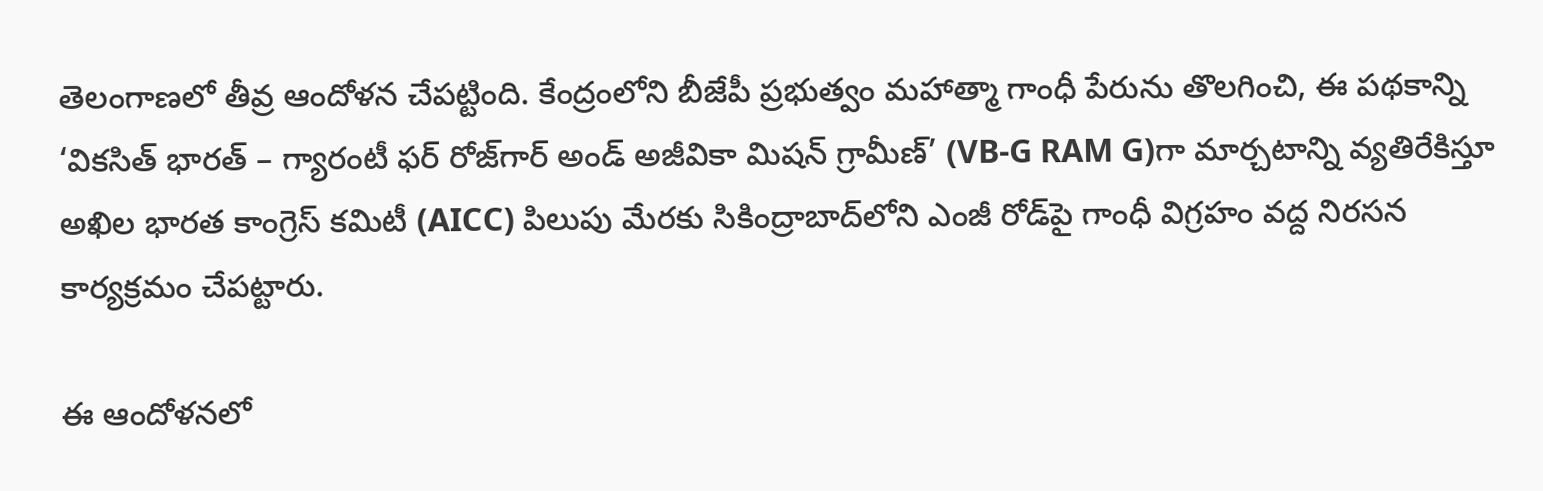తెలంగాణలో తీవ్ర ఆందోళన చేపట్టింది. కేంద్రంలోని బీజేపీ ప్రభుత్వం మహాత్మా గాంధీ పేరును తొలగించి, ఈ పథకాన్ని ‘వికసిత్ భారత్ – గ్యారంటీ ఫర్ రోజ్‌గార్ అండ్ అజీవికా మిషన్ గ్రామీణ్’ (VB-G RAM G)గా మార్చటాన్ని వ్యతిరేకిస్తూ అఖిల భారత కాంగ్రెస్ కమిటీ (AICC) పిలుపు మేరకు సికింద్రాబాద్‌లోని ఎంజీ రోడ్‌పై గాంధీ విగ్రహం వద్ద నిరసన కార్యక్రమం చేపట్టారు.

ఈ ఆందోళనలో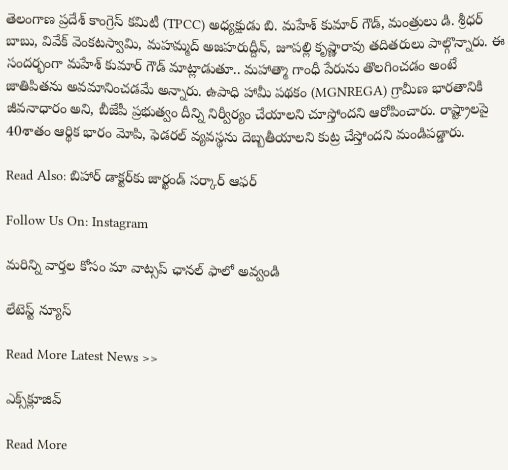తెలంగాణ ప్రదేశ్ కాంగ్రెస్ కమిటీ (TPCC) అధ్యక్షుడు బి. మహేశ్ కుమార్ గౌడ్, మంత్రులు డి. శ్రీధర్ బాబు, వివేక్ వెంకటస్వామి, మహమ్మద్ అజహరుద్దీన్, జూపల్లి కృష్ణారావు తదితరులు పాల్గొన్నారు. ఈ సందర్భంగా మహేశ్ కుమార్ గౌడ్ మాట్లాడుతూ.. మహాత్మా గాంధీ పేరును తొలగించడం అంటే జాతిపితను అవమానించడమే అన్నారు. ఉపాధి హామీ పథకం (MGNREGA) గ్రామీణ భారతానికి జీవనాధారం అని, బీజేపీ ప్రభుత్వం దీన్ని నిర్వీర్యం చేయాలని చూస్తోందని ఆరోపించారు. రాష్ట్రాలపై 40శాతం ఆర్థిక భారం మోపి, ఫెడరల్ వ్యవస్థను దెబ్బతీయాలని కుట్ర చేస్తోందని మండిపడ్డారు.

Read Also: బిహార్ డాక్టర్‌కు జార్ఖండ్ సర్కార్ ఆఫర్

Follow Us On: Instagram

మ‌రిన్ని వార్త‌ల కోసం మా వాట్స‌ప్ ఛాన‌ల్ ఫాలో అవ్వండి

లేటెస్ట్ న్యూస్‌

Read More Latest News >>

ఎక్స్‌క్లూజివ్‌

Read More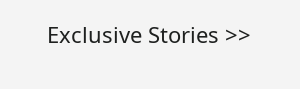Exclusive Stories >>